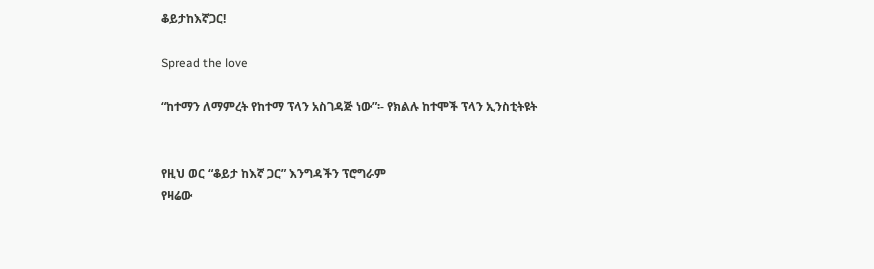ቆይታከእኛጋር!

Spread the love

“ከተማን ለማምረት የከተማ ፕላን አስገዳጅ ነው”፡- የክልሉ ከተሞች ፕላን ኢንስቲትዩት


የዚህ ወር “ቆይታ ከእኛ ጋር” እንግዳችን ፕሮግራም
የዛሬው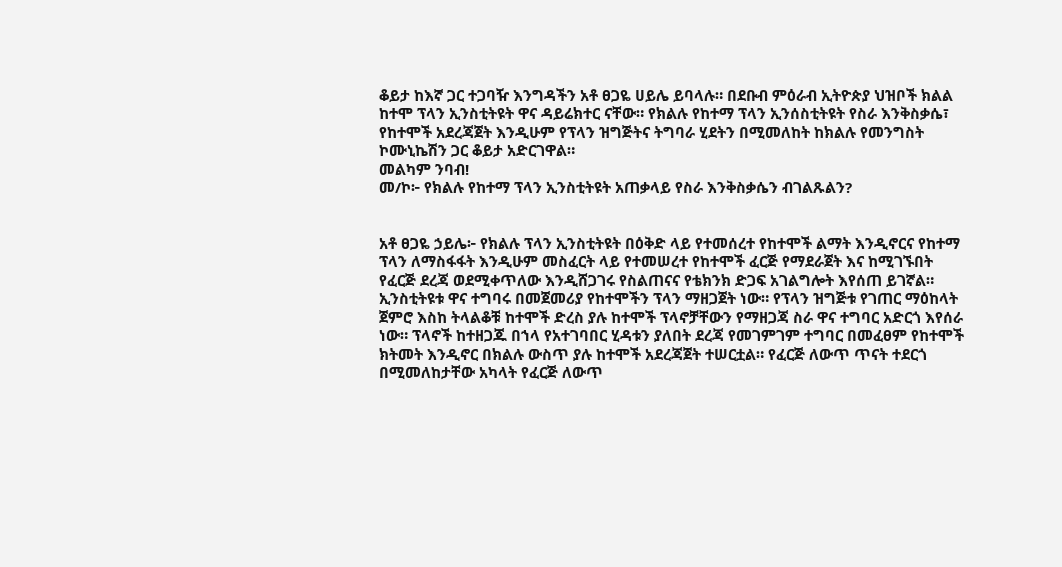ቆይታ ከእኛ ጋር ተጋባዥ እንግዳችን አቶ ፀጋዬ ሀይሌ ይባላሉ። በደቡብ ምዕራብ ኢትዮጵያ ህዝቦች ክልል ከተሞ ፕላን ኢንስቲትዩት ዋና ዳይሬክተር ናቸው። የክልሉ የከተማ ፕላን ኢንሰስቲትዩት የስራ እንቅስቃሴ፣ የከተሞች አደረጃጀት እንዲሁም የፕላን ዝግጅትና ትግባራ ሂደትን በሚመለከት ከክልሉ የመንግስት ኮሙኒኬሽን ጋር ቆይታ አድርገዋል።
መልካም ንባብ!
መ/ኮ፦ የክልሉ የከተማ ፕላን ኢንስቲትዩት አጠቃላይ የስራ እንቅስቃሴን ብገልጹልን?


አቶ ፀጋዬ ኃይሌ፦ የክልሉ ፕላን ኢንስቲትዩት በዕቅድ ላይ የተመሰረተ የከተሞች ልማት እንዲኖርና የከተማ ፕላን ለማስፋፋት እንዲሁም መስፈርት ላይ የተመሠረተ የከተሞች ፈርጅ የማደራጀት እና ከሚገኙበት የፈርጅ ደረጃ ወደሚቀጥለው እንዲሸጋገሩ የስልጠናና የቴክንክ ድጋፍ አገልግሎት እየሰጠ ይገኛል።
ኢንስቲትዩቱ ዋና ተግባሩ በመጀመሪያ የከተሞችን ፕላን ማዘጋጀት ነው። የፕላን ዝግጅቱ የገጠር ማዕከላት ጀምሮ እስከ ትላልቆቹ ከተሞች ድረስ ያሉ ከተሞች ፕላኖቻቸውን የማዘጋጃ ስራ ዋና ተግባር አድርጎ እየሰራ ነው። ፕላኖች ከተዘጋጁ በኀላ የአተገባበር ሂዳቱን ያለበት ደረጃ የመገምገም ተግባር በመፈፀም የከተሞች ክትመት እንዲኖር በክልሉ ውስጥ ያሉ ከተሞች አደረጃጀት ተሠርቷል። የፈርጅ ለውጥ ጥናት ተደርጎ በሚመለከታቸው አካላት የፈርጅ ለውጥ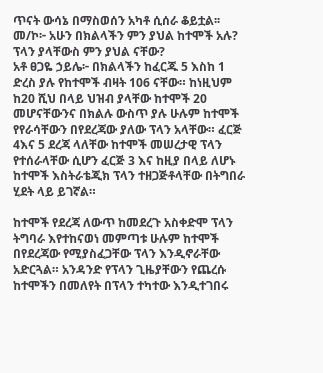ጥናት ውሳኔ በማስወሰን አካቶ ሲሰራ ቆይቷል፡፡
መ/ኮ፦ አሁን በክልላችን ምን ያህል ከተሞች አሉ? ፕላን ያላቸውስ ምን ያህል ናቸው?
አቶ ፀጋዬ ኃይሌ፦ በክልላችን ከፈርጁ 5 እስከ 1 ድረስ ያሉ የከተሞች ብዛት 106 ናቸው። ከነዚህም ከ20 ሺህ በላይ ህዝብ ያላቸው ከተሞች 20 መሆናቸውንና በክልሉ ውስጥ ያሉ ሁሉም ከተሞች የየራሳቸውን በየደረጃው ያለው ፕላን አላቸው። ፈርጅ 4እና 5 ደረጃ ላለቸው ከተሞች መሠረታዊ ፕላን የተሰራላቸው ሲሆን ፈርጅ 3 እና ከዚያ በላይ ለሆኑ ከተሞች እስትራቴጂክ ፕላን ተዘጋጅቶላቸው በትግበራ ሂደት ላይ ይገኛል።

ከተሞች የደረጃ ለውጥ ከመደረጉ አስቀድሞ ፕላን ትግባራ እየተከናወነ መምጣቱ ሁሉም ከተሞች በየደረጃው የሚያስፈጋቸው ፕላን እንዲኖራቸው አድርጓል። አንዳንድ የፕላን ጊዜያቸውን የጨረሱ ከተሞችን በመለየት በፕላን ተካተው እንዲተገበሩ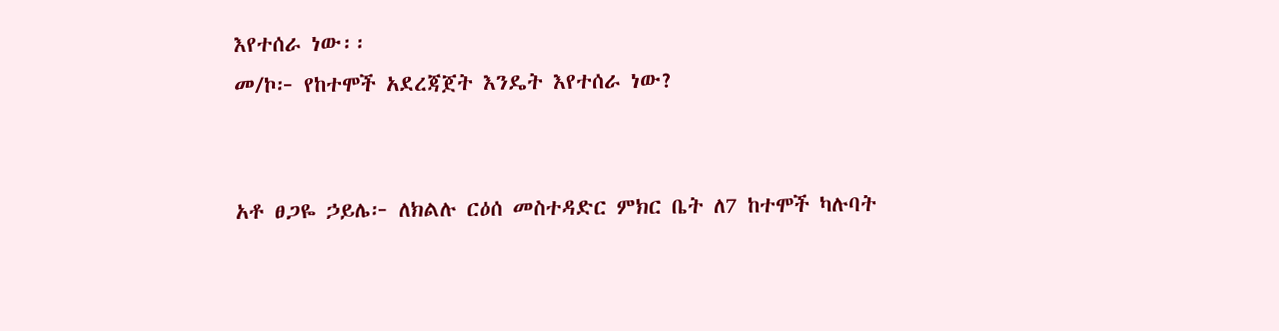እየተሰራ ነው፡፡
መ/ኮ፦ የከተሞች አደረጃጀት እንዴት እየተሰራ ነው?


አቶ ፀጋዬ ኃይሌ፦ ለክልሉ ርዕሰ መስተዳድር ምክር ቤት ለ7 ከተሞች ካሉባት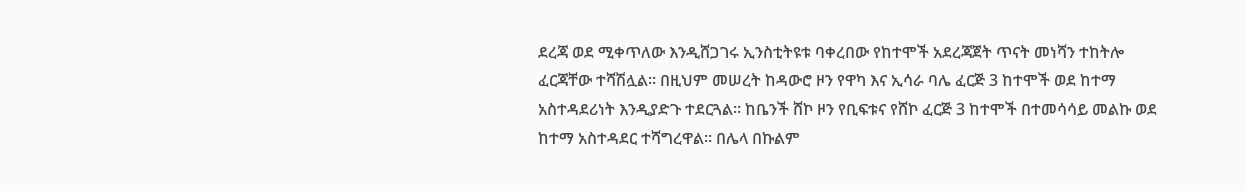ደረጃ ወደ ሚቀጥለው እንዲሸጋገሩ ኢንስቲትዩቱ ባቀረበው የከተሞች አደረጃጀት ጥናት መነሻን ተከትሎ ፈርጃቸው ተሻሽሏል፡፡ በዚህም መሠረት ከዳውሮ ዞን የዋካ እና ኢሳራ ባሌ ፈርጅ 3 ከተሞች ወደ ከተማ አስተዳደሪነት እንዲያድጉ ተደርጓል፡፡ ከቤንች ሸኮ ዞን የቢፍቱና የሸኮ ፈርጅ 3 ከተሞች በተመሳሳይ መልኩ ወደ ከተማ አስተዳደር ተሻግረዋል። በሌላ በኩልም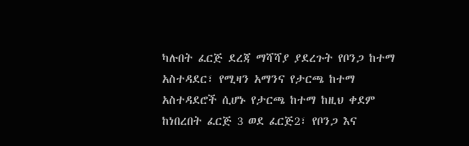ካሉበት ፈርጅ ደረጃ ማሻሻያ ያደረጉት የቦንጋ ከተማ አስተዳደር፣ የሚዛን አማንና የታርጫ ከተማ አስተዳደሮች ሲሆኑ የታርጫ ከተማ ከዚህ ቀደም ከነበረበት ፈርጅ 3 ወደ ፈርጅ2፣ የቦንጋ እና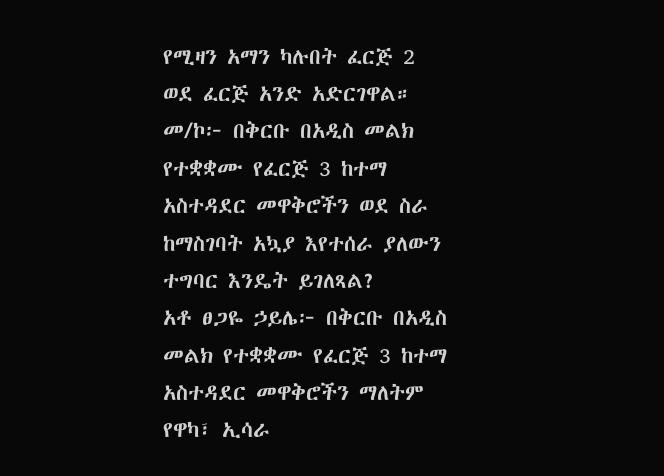የሚዛን አማን ካሉበት ፈርጅ 2 ወደ ፈርጅ አንድ አድርገዋል።
መ/ኮ፦ በቅርቡ በአዲስ መልክ የተቋቋሙ የፈርጅ 3 ከተማ አስተዳደር መዋቅሮችን ወደ ስራ ከማስገባት አኳያ እየተሰራ ያለውን ተግባር እንዴት ይገለጻል?
አቶ ፀጋዬ ኃይሌ፦ በቅርቡ በአዲስ መልክ የተቋቋሙ የፈርጅ 3 ከተማ አስተዳደር መዋቅሮችን ማለትም የዋካ፣ ኢሳራ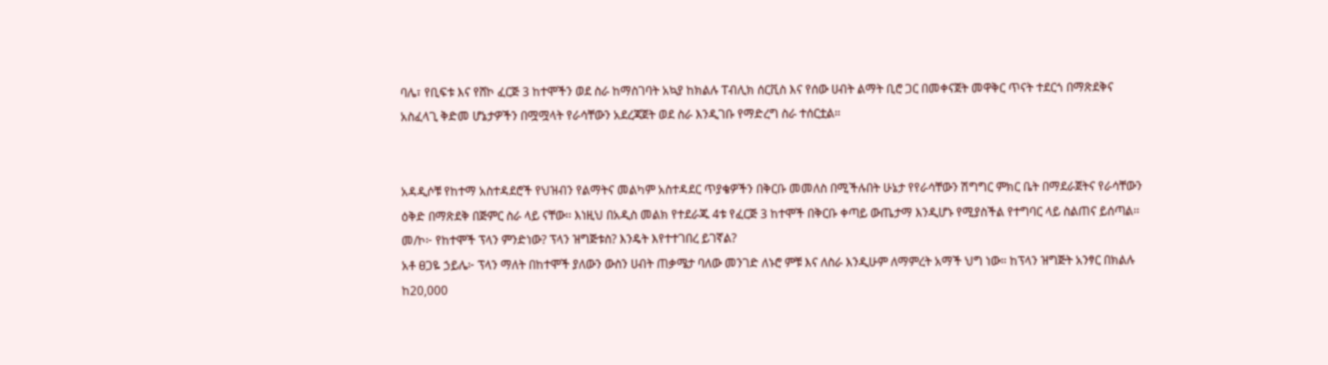ባሌ፣ የቢፍቱ እና የሸኮ ፈርጅ 3 ከተሞችን ወደ ስራ ከማስገባት አኳያ ከክልሉ ፐብሊክ ሰርቪስ እና የሰው ሀብት ልማት ቢሮ ጋር በመቀናጀት መዋቅር ጥናት ተደርጎ በማጽደቅና አስፈላጊ ቅድመ ሆኔታዎችን በሟሟላት የራሳቸውን አደረጃጀት ወደ ስራ እንዲገቡ የማድረግ ስራ ተሰርቷል።


አዳዲሶቹ የከተማ አስተዳደሮች የህዝብን የልማትና መልካም አስተዳደር ጥያቄዎችን በቅርቡ መመለስ በሚችሉበት ሁኔታ የየራሳቸውን ሽግግር ምክር ቤት በማደራጀትና የራሳቸውን ዕቅድ በማጽደቅ በጅምር ስራ ላይ ናቸው፡፡ እነዚህ በአዲስ መልክ የተደራጁ 4ቱ የፈርጅ 3 ከተሞች በቅርቡ ቀጣይ ውጤታማ እንዲሆኑ የሚያስችል የተግባር ላይ ስልጠና ይሰጣል፡፡
መ/ኮ፦ የከተሞች ፕላን ምንድነው? ፕላን ዝግጅቱስ? እንዴት እየተተገበረ ይገኛል?
አቶ ፀጋዬ ኃይሌ፦ ፕላን ማለት በከተሞች ያለውን ውስን ሀብት ጠቃሜታ ባለው መንገድ ለኑሮ ምቹ እና ለስራ እንዲሁም ለማምረት አማች ህግ ነው። ከፕላን ዝግጅት አንፃር በክልሉ ከ20,000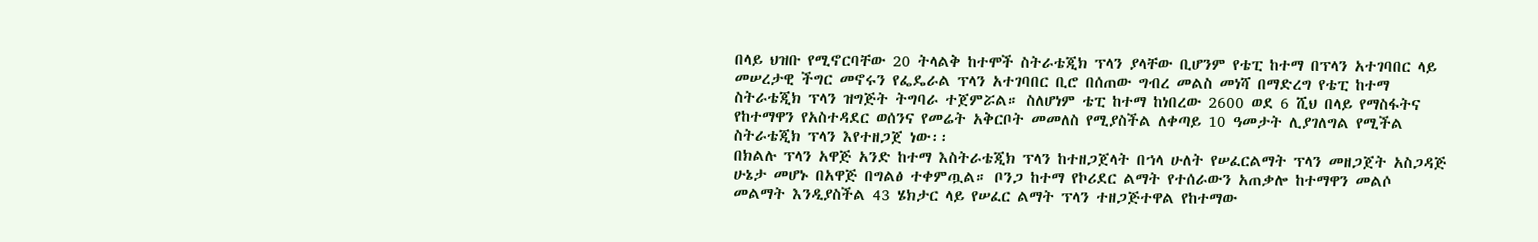በላይ ህዝቡ የሚኖርባቸው 20 ትላልቅ ከተሞች ስትራቴጂክ ፕላን ያላቸው ቢሆንም የቴፒ ከተማ በፕላን አተገባበር ላይ መሠረታዊ ችግር መኖሩን የፌዴራል ፕላን አተገባበር ቢሮ በሰጠው ግብረ መልስ መነሻ በማድረግ የቴፒ ከተማ ስትራቴጂክ ፕላን ዝግጅት ትግባራ ተጀምሯል። ስለሆነም ቴፒ ከተማ ከነበረው 2600 ወደ 6 ሺህ በላይ የማስፋትና የከተማዋን የአስተዳደር ወሰንና የመሬት አቅርቦት መመለስ የሚያስችል ለቀጣይ 10 ዓመታት ሊያገለግል የሚችል ስትራቴጂክ ፕላን እየተዘጋጀ ነው፡፡
በክልሉ ፕላን አዋጅ አንድ ከተማ እስትራቴጂክ ፕላን ከተዘጋጀላት በኀላ ሁለት የሠፈርልማት ፕላን መዘጋጀት አስጋዳጅ ሁኔታ መሆኑ በአዋጅ በግልፅ ተቀምጧል። ቦንጋ ከተማ የኮሪደር ልማት የተሰራውን አጠቃሎ ከተማዋን መልሶ መልማት እንዲያስችል 43 ሄክታር ላይ የሠፈር ልማት ፕላን ተዘጋጅተዋል የከተማው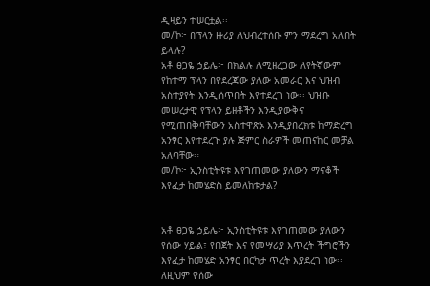ዲዛይን ተሠርቷል፡፡
መ/ኮ፦ በፕላን ዙሪያ ለህብረተሰቡ ምን ማደረግ አለበት ይላሉ?
አቶ ፀጋዬ ኃይሌ፦ በክልሉ ለሚዘረጋው ለየትኛውም የከተማ ፕላን በየደረጃው ያለው አመራር እና ህዝብ አስተያየት እንዲሰጥበት እየተደረገ ነው፡፡ ህዝቡ መሠረታዊ የፕላን ይዘቶችን እንዲያውቅና የሚጠበቅባቸውን አስተዋጽኦ እንዲያበረክቱ ከማድረግ አንፃር እየተደረጉ ያሉ ጅምር ስራዎች መጠናከር መቻል አለባቸው።
መ/ኮ፦ ኢንስቲትዩቱ እየገጠመው ያለውን ማናቆች እየፈታ ከመሄድስ ይመለከቱታል?


አቶ ፀጋዬ ኃይሌ፦ ኢንስቲትዩቱ እየገጠመው ያለውን የሰው ሃይል፣ የበጀት እና የመሣሪያ እጥረት ችግሮችን እየፈታ ከመሄድ አንፃር በርካታ ጥረት እያደረገ ነው፡፡ ለዚህም የሰው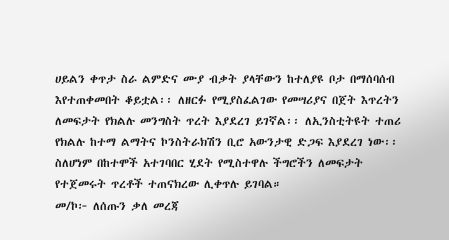ሀይልን ቀጥታ ስራ ልምድና ሙያ ብቃት ያላቸውን ከተለያዩ ቦታ በማሰባሰብ እየተጠቀመበት ቆይቷል፡፡ ለዘርፉ የሚያስፈልገው የመሣሪያና በጀት እጥረትን ለመፍታት የክልሉ መንግስት ጥረት እያደረገ ይገኛል፡፡ ለኢንስቲትዩት ተጠሪ የክልሉ ከተማ ልማትና ኮንስትራክሽን ቢሮ አውንታዊ ድጋፍ እያደረገ ነው፡፡ ስለሆነም በከተሞች አተገባበር ሂደት የሚስተዋሉ ችግሮችን ለመፍታት የተጀመሩት ጥረቶች ተጠናክረው ሊቀጥሉ ይገባል።
መ/ኮ፦ ለሰጡን ቃለ መረጃ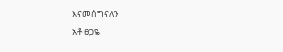እናመሰግናለን
አቶ ፀጋዬ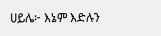ሀይሌ፦ እኔም እድሉን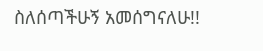ስለሰጣችሁኝ አመሰግናለሁ!!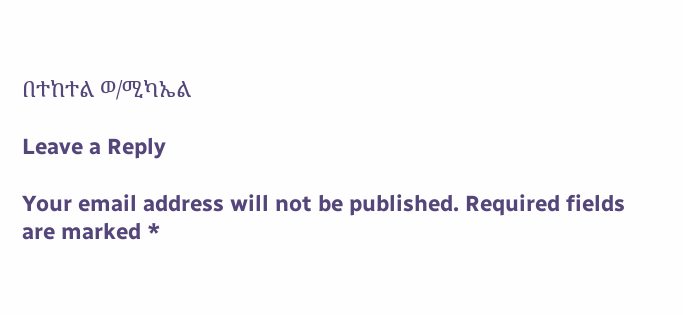በተከተል ወ/ሚካኤል

Leave a Reply

Your email address will not be published. Required fields are marked *